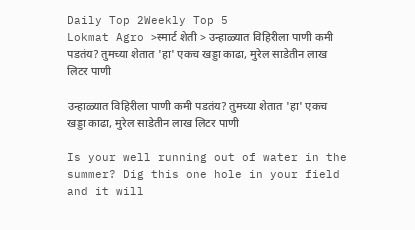Daily Top 2Weekly Top 5
Lokmat Agro >स्मार्ट शेती > उन्हाळ्यात विहिरीला पाणी कमी पडतंय? तुमच्या शेतात 'हा' एकच खड्डा काढा, मुरेल साडेतीन लाख लिटर पाणी

उन्हाळ्यात विहिरीला पाणी कमी पडतंय? तुमच्या शेतात 'हा' एकच खड्डा काढा, मुरेल साडेतीन लाख लिटर पाणी

Is your well running out of water in the summer? Dig this one hole in your field and it will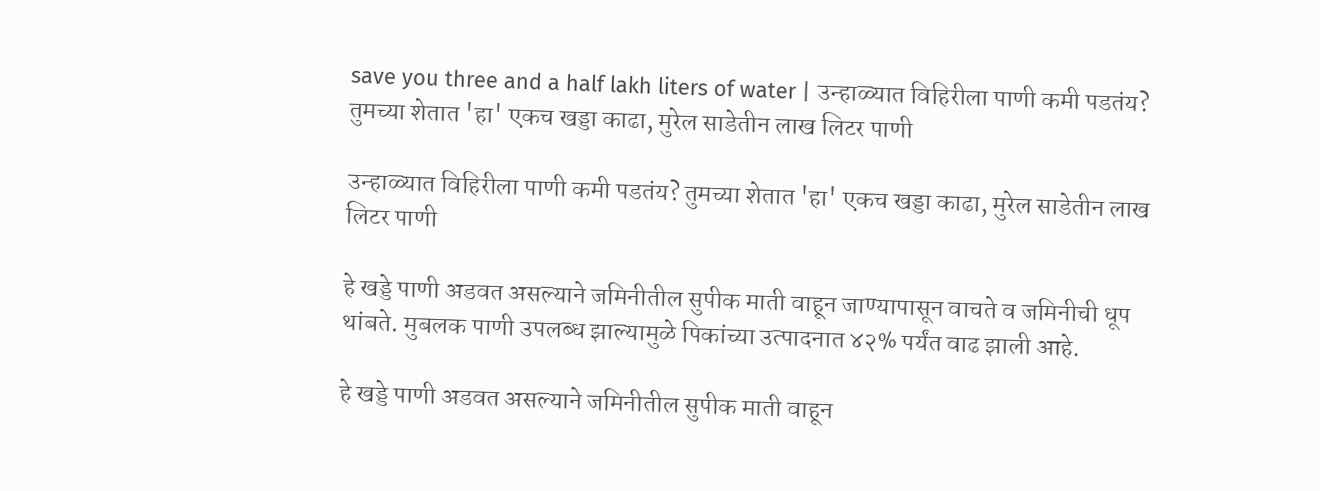save you three and a half lakh liters of water | उन्हाळ्यात विहिरीला पाणी कमी पडतंय? तुमच्या शेतात 'हा' एकच खड्डा काढा, मुरेल साडेतीन लाख लिटर पाणी

उन्हाळ्यात विहिरीला पाणी कमी पडतंय? तुमच्या शेतात 'हा' एकच खड्डा काढा, मुरेल साडेतीन लाख लिटर पाणी

हे खड्डे पाणी अडवत असल्याने जमिनीतील सुपीक माती वाहून जाण्यापासून वाचते व जमिनीची धूप थांबते. मुबलक पाणी उपलब्ध झाल्यामुळे पिकांच्या उत्पादनात ४२% पर्यंत वाढ झाली आहे.

हे खड्डे पाणी अडवत असल्याने जमिनीतील सुपीक माती वाहून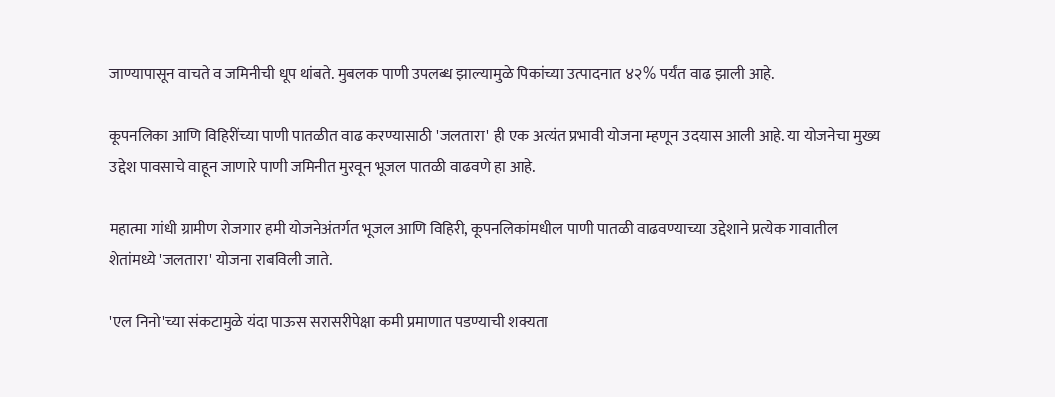जाण्यापासून वाचते व जमिनीची धूप थांबते. मुबलक पाणी उपलब्ध झाल्यामुळे पिकांच्या उत्पादनात ४२% पर्यंत वाढ झाली आहे.

कूपनलिका आणि विहिरींच्या पाणी पातळीत वाढ करण्यासाठी 'जलतारा' ही एक अत्यंत प्रभावी योजना म्हणून उदयास आली आहे. या योजनेचा मुख्य उद्देश पावसाचे वाहून जाणारे पाणी जमिनीत मुरवून भूजल पातळी वाढवणे हा आहे.

महात्मा गांधी ग्रामीण रोजगार हमी योजनेअंतर्गत भूजल आणि विहिरी, कूपनलिकांमधील पाणी पातळी वाढवण्याच्या उद्देशाने प्रत्येक गावातील शेतांमध्ये 'जलतारा' योजना राबविली जाते.

'एल निनो'च्या संकटामुळे यंदा पाऊस सरासरीपेक्षा कमी प्रमाणात पडण्याची शक्यता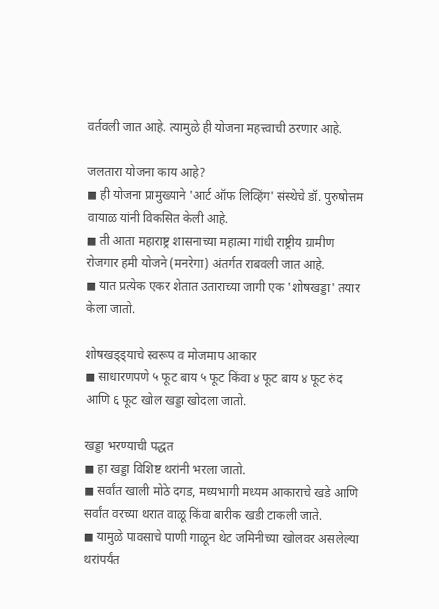वर्तवली जात आहे. त्यामुळे ही योजना महत्त्वाची ठरणार आहे.

जलतारा योजना काय आहे?
◼ ही योजना प्रामुख्याने 'आर्ट ऑफ लिव्हिंग' संस्थेचे डॉ. पुरुषोत्तम वायाळ यांनी विकसित केली आहे.
◼ ती आता महाराष्ट्र शासनाच्या महात्मा गांधी राष्ट्रीय ग्रामीण रोजगार हमी योजने (मनरेगा) अंतर्गत राबवली जात आहे.
◼ यात प्रत्येक एकर शेतात उताराच्या जागी एक 'शोषखड्डा' तयार केला जातो.

शोषखड्ड्याचे स्वरूप व मोजमाप आकार
◼ साधारणपणे ५ फूट बाय ५ फूट किंवा ४ फूट बाय ४ फूट रुंद आणि ६ फूट खोल खड्डा खोदला जातो.

खड्डा भरण्याची पद्धत
◼ हा खड्डा विशिष्ट थरांनी भरला जातो.
◼ सर्वांत खाली मोठे दगड, मध्यभागी मध्यम आकाराचे खडे आणि सर्वांत वरच्या थरात वाळू किंवा बारीक खडी टाकली जाते.
◼ यामुळे पावसाचे पाणी गाळून थेट जमिनीच्या खोलवर असलेल्या थरांपर्यंत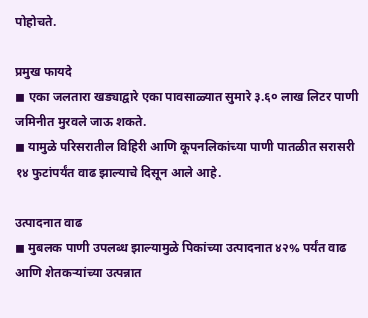पोहोचते.

प्रमुख फायदे
◼ एका जलतारा खड्याद्वारे एका पावसाळ्यात सुमारे ३.६० लाख लिटर पाणी जमिनीत मुरवले जाऊ शकते.
◼ यामुळे परिसरातील विहिरी आणि कूपनलिकांच्या पाणी पातळीत सरासरी १४ फुटांपर्यंत वाढ झाल्याचे दिसून आले आहे.

उत्पादनात वाढ
◼ मुबलक पाणी उपलब्ध झाल्यामुळे पिकांच्या उत्पादनात ४२% पर्यंत वाढ आणि शेतकऱ्यांच्या उत्पन्नात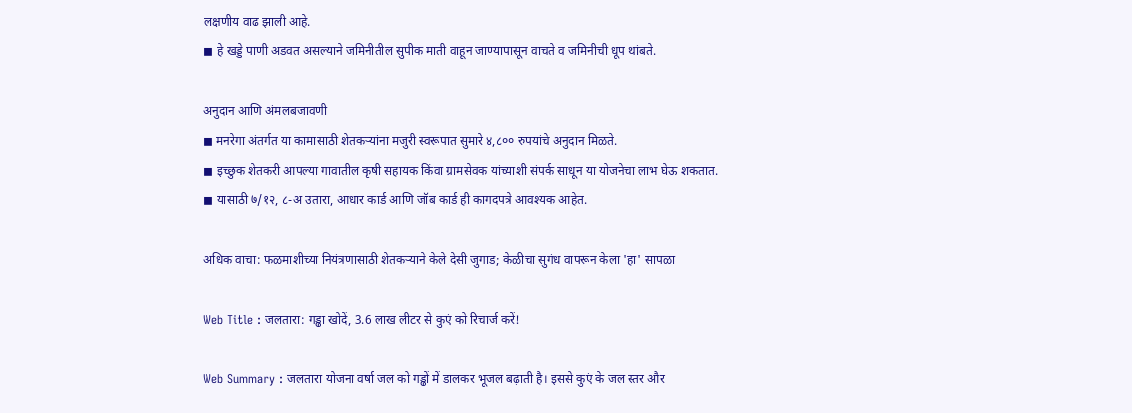लक्षणीय वाढ झाली आहे.
◼ हे खड्डे पाणी अडवत असल्याने जमिनीतील सुपीक माती वाहून जाण्यापासून वाचते व जमिनीची धूप थांबते.

अनुदान आणि अंमलबजावणी
◼ मनरेगा अंतर्गत या कामासाठी शेतकऱ्यांना मजुरी स्वरूपात सुमारे ४,८०० रुपयांचे अनुदान मिळते.
◼ इच्छुक शेतकरी आपल्या गावातील कृषी सहायक किंवा ग्रामसेवक यांच्याशी संपर्क साधून या योजनेचा लाभ घेऊ शकतात.
◼ यासाठी ७/१२, ८-अ उतारा, आधार कार्ड आणि जॉब कार्ड ही कागदपत्रे आवश्यक आहेत.

अधिक वाचा: फळमाशीच्या नियंत्रणासाठी शेतकऱ्याने केले देसी जुगाड; केळीचा सुगंध वापरून केला 'हा' सापळा

Web Title : जलतारा: गड्ढा खोदें, 3.6 लाख लीटर से कुएं को रिचार्ज करें!

Web Summary : जलतारा योजना वर्षा जल को गड्ढों में डालकर भूजल बढ़ाती है। इससे कुएं के जल स्तर और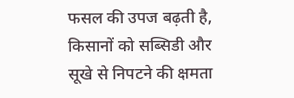फसल की उपज बढ़ती है, किसानों को सब्सिडी और सूखे से निपटने की क्षमता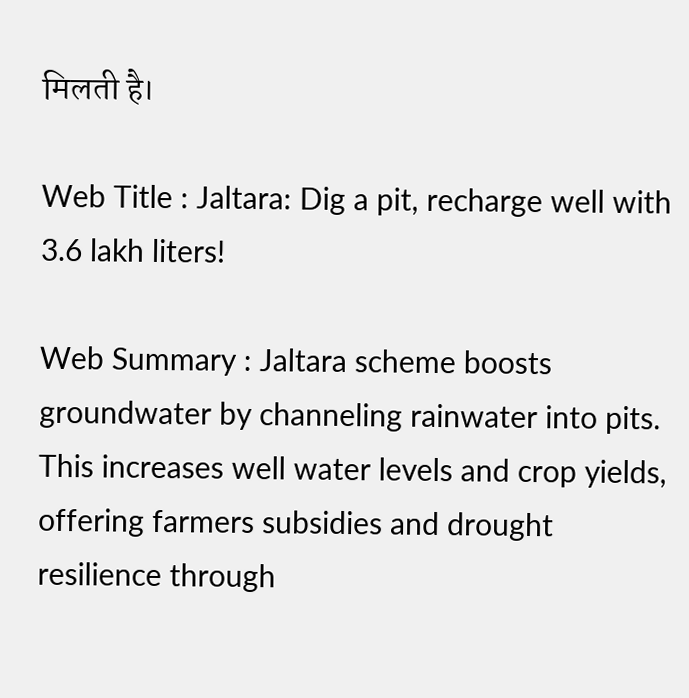मिलती है।

Web Title : Jaltara: Dig a pit, recharge well with 3.6 lakh liters!

Web Summary : Jaltara scheme boosts groundwater by channeling rainwater into pits. This increases well water levels and crop yields, offering farmers subsidies and drought resilience through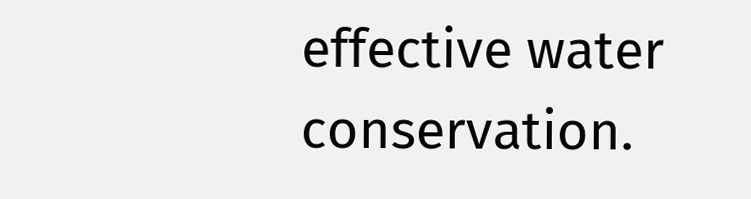effective water conservation.